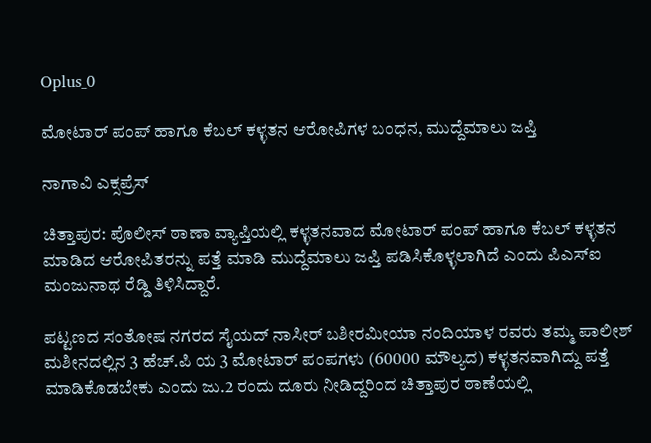Oplus_0

ಮೋಟಾರ್ ಪಂಪ್ ಹಾಗೂ ಕೆಬಲ್ ಕಳ್ಳತನ ಆರೋಪಿಗಳ ಬಂಧನ, ಮುದ್ದೆಮಾಲು ಜಪ್ತಿ

ನಾಗಾವಿ ಎಕ್ಸಪ್ರೆಸ್

ಚಿತ್ತಾಪುರ: ಪೊಲೀಸ್ ಠಾಣಾ ವ್ಯಾಪ್ತಿಯಲ್ಲಿ ಕಳ್ಳತನವಾದ ಮೋಟಾರ್ ಪಂಪ್ ಹಾಗೂ ಕೆಬಲ್ ಕಳ್ಳತನ ಮಾಡಿದ ಆರೋಪಿತರನ್ನು ಪತ್ತೆ ಮಾಡಿ ಮುದ್ದೆಮಾಲು ಜಪ್ತಿ ಪಡಿಸಿಕೊಳ್ಳಲಾಗಿದೆ ಎಂದು ಪಿಎಸ್ಐ ಮಂಜುನಾಥ ರೆಡ್ಡಿ ತಿಳಿಸಿದ್ದಾರೆ.

ಪಟ್ಟಣದ ಸಂತೋಷ ನಗರದ ಸೈಯದ್ ನಾಸೀರ್ ಬಶೀರಮೀಯಾ ನಂದಿಯಾಳ ರವರು ತಮ್ಮ ಪಾಲೀಶ್ ಮಶೀನದಲ್ಲಿನ 3 ಹೆಚ್.ಪಿ ಯ 3 ಮೋಟಾರ್ ಪಂಪಗಳು (60000 ಮೌಲ್ಯದ) ಕಳ್ಳತನವಾಗಿದ್ದು ಪತ್ತೆ ಮಾಡಿಕೊಡಬೇಕು ಎಂದು ಜು.2 ರಂದು ದೂರು ನೀಡಿದ್ದರಿಂದ ಚಿತ್ತಾಪುರ ಠಾಣೆಯಲ್ಲಿ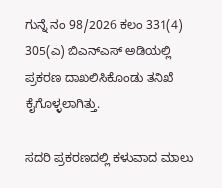ಗುನ್ನೆ ನಂ 98/2026 ಕಲಂ 331(4) 305(ಎ) ಬಿಎನ್ಎಸ್ ಅಡಿಯಲ್ಲಿ ಪ್ರಕರಣ ದಾಖಲಿಸಿಕೊಂಡು ತನಿಖೆ ಕೈಗೊಳ್ಳಲಾಗಿತ್ತು.

ಸದರಿ ಪ್ರಕರಣದಲ್ಲಿ ಕಳುವಾದ ಮಾಲು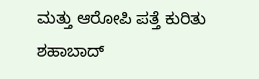ಮತ್ತು ಆರೋಪಿ ಪತ್ತೆ ಕುರಿತು ಶಹಾಬಾದ್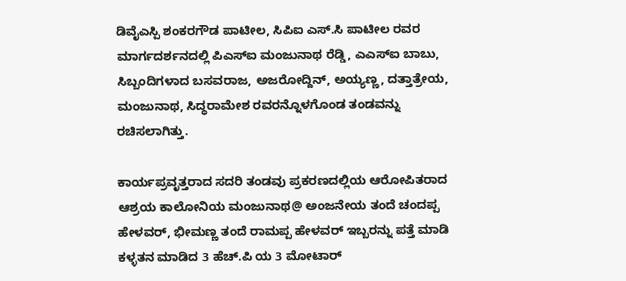ಡಿವೈಎಸ್ಪಿ ಶಂಕರಗೌಡ ಪಾಟೀಲ, ಸಿಪಿಐ ಎಸ್.ಸಿ ಪಾಟೀಲ ರವರ ಮಾರ್ಗದರ್ಶನದಲ್ಲಿ ಪಿಎಸ್ಐ ಮಂಜುನಾಥ ರೆಡ್ಡಿ, ಎಎಸ್‌ಐ ಬಾಬು, ಸಿಬ್ಬಂದಿಗಳಾದ ಬಸವರಾಜ, ಅಜರೋದ್ದಿನ್, ಅಯ್ಯಣ್ಣ, ದತ್ತಾತ್ರೇಯ, ಮಂಜುನಾಥ, ಸಿದ್ಧರಾಮೇಶ ರವರನ್ನೊಳಗೊಂಡ ತಂಡವನ್ನು ರಚಿಸಲಾಗಿತ್ತು.

ಕಾರ್ಯಪ್ರವೃತ್ತರಾದ ಸದರಿ ತಂಡವು ಪ್ರಕರಣದಲ್ಲಿಯ ಆರೋಪಿತರಾದ ಆಶ್ರಯ ಕಾಲೋನಿಯ ಮಂಜುನಾಥ@ ಅಂಜನೇಯ ತಂದೆ ಚಂದಪ್ಪ ಹೇಳವರ್, ಭೀಮಣ್ಣ ತಂದೆ ರಾಮಪ್ಪ ಹೇಳವರ್ ಇಬ್ಬರನ್ನು ಪತ್ತೆ ಮಾಡಿ ಕಳ್ಳತನ ಮಾಡಿದ 3 ಹೆಚ್.ಪಿ ಯ 3 ಮೋಟಾರ್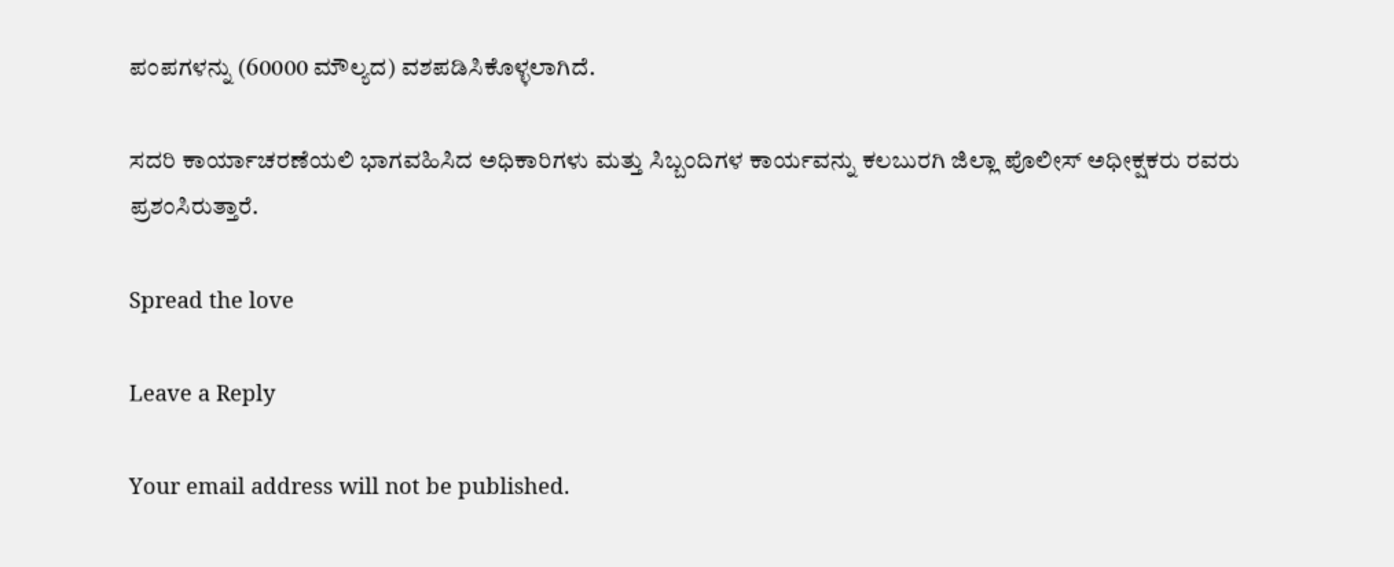ಪಂಪಗಳನ್ನು (60000 ಮೌಲ್ಯದ) ವಶಪಡಿಸಿಕೊಳ್ಳಲಾಗಿದೆ.

ಸದರಿ ಕಾರ್ಯಾಚರಣೆಯಲಿ ಭಾಗವಹಿಸಿದ ಅಧಿಕಾರಿಗಳು ಮತ್ತು ಸಿಬ್ಬಂದಿಗಳ ಕಾರ್ಯವನ್ನು ಕಲಬುರಗಿ ಜಿಲ್ಲಾ ಪೊಲೀಸ್ ಅಧೀಕ್ಷಕರು ರವರು ಪ್ರಶಂಸಿರುತ್ತಾರೆ.

Spread the love

Leave a Reply

Your email address will not be published.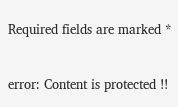Required fields are marked *

error: Content is protected !!